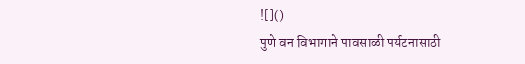![]()
पुणे वन विभागाने पावसाळी पर्यटनासाठी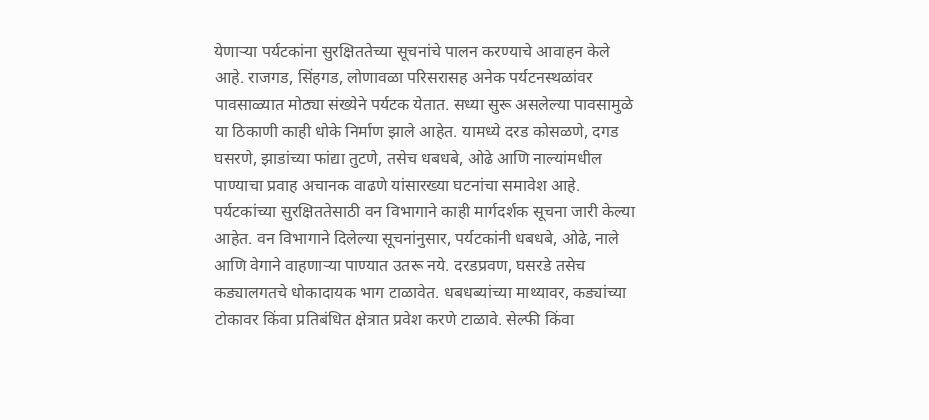येणाऱ्या पर्यटकांना सुरक्षिततेच्या सूचनांचे पालन करण्याचे आवाहन केले आहे. राजगड, सिंहगड, लोणावळा परिसरासह अनेक पर्यटनस्थळांवर पावसाळ्यात मोठ्या संख्येने पर्यटक येतात. सध्या सुरू असलेल्या पावसामुळे या ठिकाणी काही धोके निर्माण झाले आहेत. यामध्ये दरड कोसळणे, दगड घसरणे, झाडांच्या फांद्या तुटणे, तसेच धबधबे, ओढे आणि नाल्यांमधील पाण्याचा प्रवाह अचानक वाढणे यांसारख्या घटनांचा समावेश आहे. पर्यटकांच्या सुरक्षिततेसाठी वन विभागाने काही मार्गदर्शक सूचना जारी केल्या आहेत. वन विभागाने दिलेल्या सूचनांनुसार, पर्यटकांनी धबधबे, ओढे, नाले आणि वेगाने वाहणाऱ्या पाण्यात उतरू नये. दरडप्रवण, घसरडे तसेच कड्यालगतचे धोकादायक भाग टाळावेत. धबधब्यांच्या माथ्यावर, कड्यांच्या टोकावर किंवा प्रतिबंधित क्षेत्रात प्रवेश करणे टाळावे. सेल्फी किंवा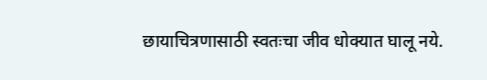छायाचित्रणासाठी स्वतःचा जीव धोक्यात घालू नये.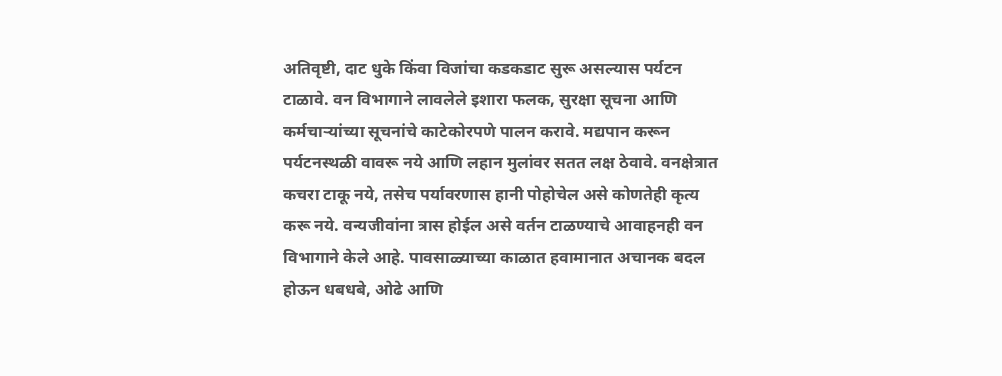अतिवृष्टी, दाट धुके किंवा विजांचा कडकडाट सुरू असल्यास पर्यटन टाळावे. वन विभागाने लावलेले इशारा फलक, सुरक्षा सूचना आणि कर्मचाऱ्यांच्या सूचनांचे काटेकोरपणे पालन करावे. मद्यपान करून पर्यटनस्थळी वावरू नये आणि लहान मुलांवर सतत लक्ष ठेवावे. वनक्षेत्रात कचरा टाकू नये, तसेच पर्यावरणास हानी पोहोचेल असे कोणतेही कृत्य करू नये. वन्यजीवांना त्रास होईल असे वर्तन टाळण्याचे आवाहनही वन विभागाने केले आहे. पावसाळ्याच्या काळात हवामानात अचानक बदल होऊन धबधबे, ओढे आणि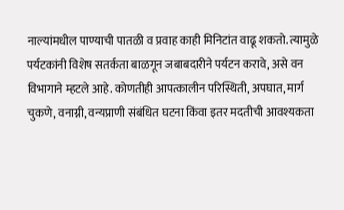नाल्यांमधील पाण्याची पातळी व प्रवाह काही मिनिटांत वाढू शकतो. त्यामुळे पर्यटकांनी विशेष सतर्कता बाळगून जबाबदारीने पर्यटन करावे, असे वन विभागाने म्हटले आहे. कोणतीही आपत्कालीन परिस्थिती, अपघात, मार्ग चुकणे, वनाग्नी, वन्यप्राणी संबंधित घटना किंवा इतर मदतीची आवश्यकता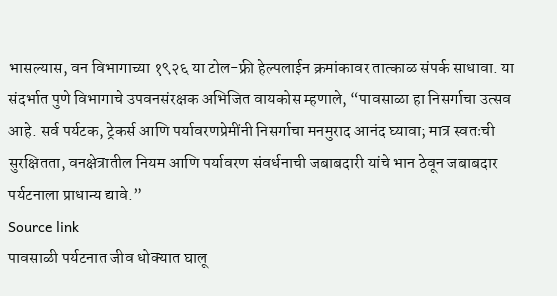भासल्यास, वन विभागाच्या १९२६ या टोल-फ्री हेल्पलाईन क्रमांकावर तात्काळ संपर्क साधावा. या संदर्भात पुणे विभागाचे उपवनसंरक्षक अभिजित वायकोस म्हणाले, “पावसाळा हा निसर्गाचा उत्सव आहे. सर्व पर्यटक, ट्रेकर्स आणि पर्यावरणप्रेमींनी निसर्गाचा मनमुराद आनंद घ्यावा; मात्र स्वतःची सुरक्षितता, वनक्षेत्रातील नियम आणि पर्यावरण संवर्धनाची जबाबदारी यांचे भान ठेवून जबाबदार पर्यटनाला प्राधान्य द्यावे.”
Source link
पावसाळी पर्यटनात जीव धोक्यात घालू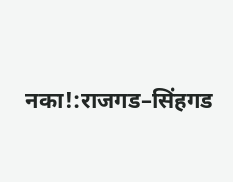नका!:राजगड–सिंहगड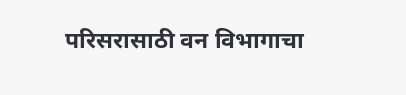परिसरासाठी वन विभागाचा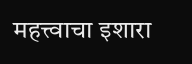महत्त्वाचा इशारा